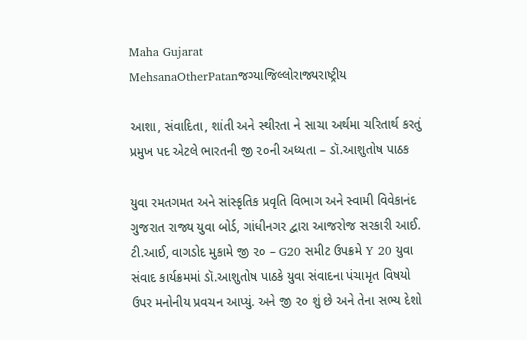Maha Gujarat
MehsanaOtherPatanજગ્યાજિલ્લોરાજ્યરાષ્ટ્રીય

આશા, સંવાદિતા, શાંતી અને સ્થીરતા ને સાચા અર્થમા ચરિતાર્થ કરતું પ્રમુખ પદ એટલે ભારતની જી ૨૦ની અધ્યતા – ડૉ.આશુતોષ પાઠક

યુવા રમતગમત અને સાંસ્કૃતિક પ્રવૃતિ વિભાગ અને સ્વામી વિવેકાનંદ ગુજરાત રાજ્ય યુવા બોર્ડ, ગાંધીનગર દ્વારા આજરોજ સરકારી આઈ. ટી.આઈ, વાગડોદ મુકામે જી ૨૦ – G20 સમીટ ઉપક્રમે Y 20 યુવા સંવાદ કાર્યક્રમમાં ડૉ.આશુતોષ પાઠકે યુવા સંવાદના પંચામૃત વિષયો ઉપર મનોનીય પ્રવચન આપ્યું. અને જી ૨૦ શું છે અને તેના સભ્ય દેશો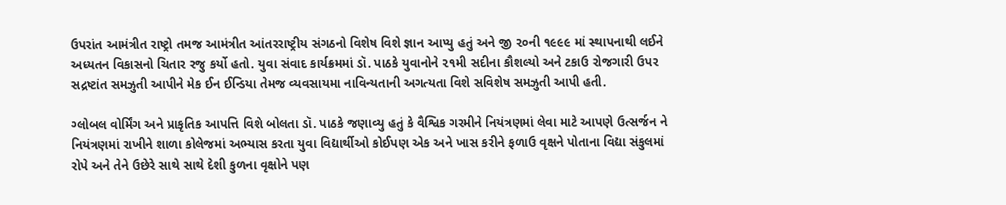ઉપરાંત આમંત્રીત રાષ્ટ્રો તમજ આમંત્રીત આંતરરાષ્ટ્રીય સંગઠનો વિશેષ વિશે જ્ઞાન આપ્યુ હતું અને જી ૨૦ની ૧૯૯૯ માં સ્થાપનાથી લઈને અધ્યતન વિકાસનો ચિતાર રજુ કર્યો હતો. યુવા સંવાદ કાર્યક્રમમાં ડૉ. પાઠકે યુવાનોને ૨૧મી સદીના કૌશલ્યો અને ટકાઉ રોજગારી ઉપર સદ્રષ્ટાંત સમઝુતી આપીને મેક ઈન ઈન્ડિયા તેમજ વ્યવસાયમા નાવિન્યતાની અગત્યતા વિશે સવિશેષ સમઝુતી આપી હતી.

ગ્લોબલ વોર્મિંગ અને પ્રાકૃતિક આપત્તિ વિશે બોલતા ડૉ. પાઠકે જણાવ્યુ હતું કે વૈશ્વિક ગરમીને નિયંત્રણમાં લેવા માટે આપણે ઉત્સર્જન ને નિયંત્રણમાં રાખીને શાળા કોલેજમાં અભ્યાસ કરતા યુવા વિદ્યાર્થીઓ કોઈપણ એક અને ખાસ કરીને ફળાઉ વૃક્ષને પોતાના વિદ્યા સંકુલમાં રોપે અને તેને ઉછેરે સાથે સાથે દેશી કુળના વૃક્ષોને પણ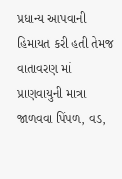પ્રધાન્ય આપવાની હિમાયત કરી હતી તેમજ વાતાવરણ માં પ્રાણવાયુની માત્રા જાળવવા પિંપળ, વડ,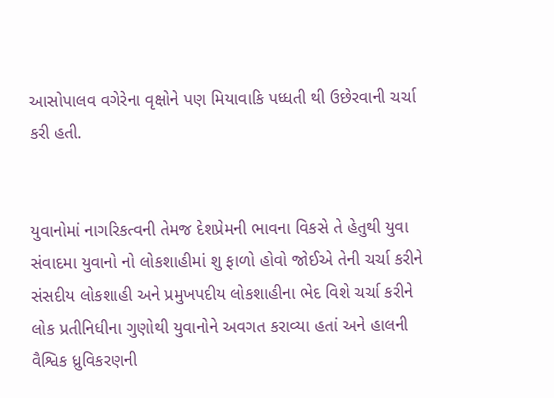આસોપાલવ વગેરેના વૃક્ષોને પણ મિયાવાકિ પધ્ધતી થી ઉછેરવાની ચર્ચા કરી હતી.


યુવાનોમાં નાગરિકત્વની તેમજ દેશપ્રેમની ભાવના વિકસે તે હેતુથી યુવા સંવાદમા યુવાનો નો લોકશાહીમાં શુ ફાળો હોવો જોઈએ તેની ચર્ચા કરીને સંસદીય લોકશાહી અને પ્રમુખપદીય લોકશાહીના ભેદ વિશે ચર્ચા કરીને લોક પ્રતીનિધીના ગુણોથી યુવાનોને અવગત કરાવ્યા હતાં અને હાલની વૈશ્વિક ધ્રુવિકરણની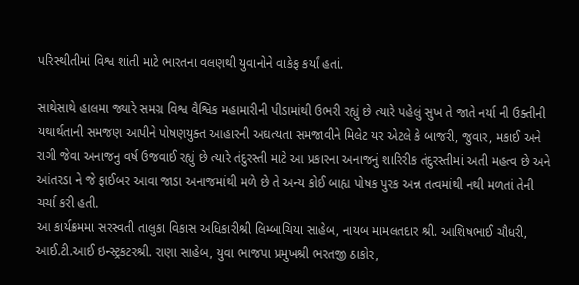પરિસ્થીતીમાં વિશ્વ શાંતી માટે ભારતના વલણથી યુવાનોને વાકેફ કર્યાં હતાં.

સાથેસાથે હાલમા જ્યારે સમગ્ર વિશ્વ વૈશ્વિક મહામારીની પીડામાંથી ઉભરી રહ્યું છે ત્યારે પહેલું સુખ તે જાતે નર્યા ની ઉક્તીની યથાર્થતાની સમજણ આપીને પોષણયુક્ત આહારની અઘત્યતા સમજાવીને મિલેટ યર એટલે કે બાજરી, જુવાર, મકાઈ અને રાગી જેવા અનાજનુ વર્ષ ઉજવાઈ રહ્યું છે ત્યારે તંદુરસ્તી માટે આ પ્રકારના અનાજનું શારિરીક તંદુરસ્તીમાં અતી મહત્વ છે અને આંતરડા ને જે ફાઈબર આવા જાડા અનાજમાંથી મળે છે તે અન્ય કોઈ બાહ્ય પોષક પુરક અન્ન તત્વમાંથી નથી મળતાં તેની ચર્ચા કરી હતી.
આ કાર્યક્રમમા સરસ્વતી તાલુકા વિકાસ અધિકારીશ્રી લિમ્બાચિયા સાહેબ, નાયબ મામલતદાર શ્રી. આશિષભાઈ ચૌધરી, આઈ.ટી.આઈ ઇન્સ્ટ્રકટરશ્રી. રાણા સાહેબ, યુવા ભાજપા પ્રમુખશ્રી ભરતજી ઠાકોર,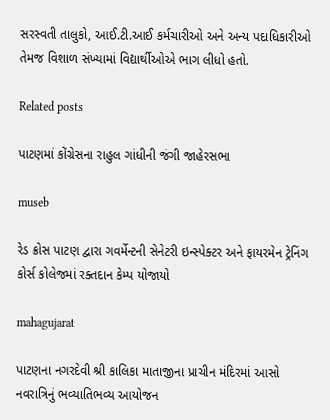સરસ્વતી તાલુકો, આઈ.ટી.આઈ કર્મચારીઓ અને અન્ય પદાધિકારીઓ તેમજ વિશાળ સંખ્યામાં વિદ્યાર્થીઓએ ભાગ લીધો હતો.

Related posts

પાટણમાં કોંગ્રેસના રાહુલ ગાંધીની જંગી જાહેરસભા

museb

રેડ ક્રોસ પાટણ દ્વારા ગવર્મેન્ટની સેનેટરી ઇન્સ્પેક્ટર અને ફાયરમેન ટ્રેનિંગ કોર્સ કોલેજમાં રક્તદાન કેમ્પ યોજાયો

mahagujarat

પાટણના નગરદેવી શ્રી કાલિકા માતાજીના પ્રાચીન મંદિરમાં આસો નવરાત્રિનું ભવ્યાતિભવ્ય આયોજન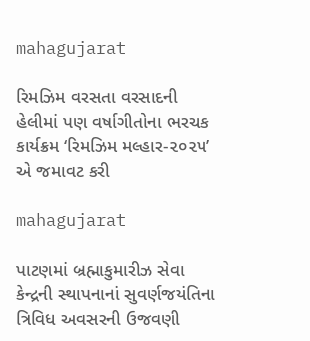mahagujarat

રિમઝિમ વરસતા વરસાદની હેલીમાં પણ વર્ષાગીતોના ભરચક કાર્યક્રમ ‘રિમઝિમ મલ્હાર-૨૦૨૫’ એ જમાવટ કરી

mahagujarat

પાટણમાં બ્રહ્માકુમારીઝ સેવા કેન્દ્રની સ્થાપનાનાં સુવર્ણજયંતિના ત્રિવિધ અવસરની ઉજવણી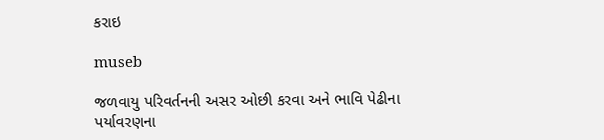કરાઇ

museb

જળવાયુ પરિવર્તનની અસર ઓછી કરવા અને ભાવિ પેઢીના પર્યાવરણના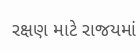રક્ષણ માટે રાજયમાં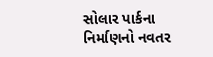સોલાર પાર્કના નિર્માણનો નવતર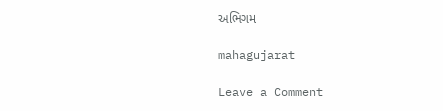અભિગમ

mahagujarat

Leave a Comment